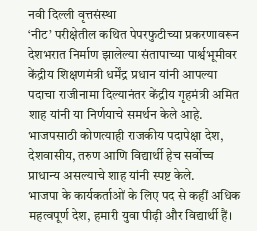नवी दिल्ली वृत्तसंस्था
‘नीट’ परीक्षेतील कथित पेपरफुटीच्या प्रकरणावरून देशभरात निर्माण झालेल्या संतापाच्या पार्श्वभूमीवर केंद्रीय शिक्षणमंत्री धर्मेंद्र प्रधान यांनी आपल्या पदाचा राजीनामा दिल्यानंतर केंद्रीय गृहमंत्री अमित शाह यांनी या निर्णयाचे समर्थन केले आहे. भाजपसाठी कोणत्याही राजकीय पदापेक्षा देश, देशवासीय, तरुण आणि विद्यार्थी हेच सर्वोच्च प्राधान्य असल्याचे शाह यांनी स्पष्ट केले.
भाजपा के कार्यकर्ताओं के लिए पद से कहीं अधिक महत्वपूर्ण देश, हमारी युवा पीढ़ी और विद्यार्थी हैं।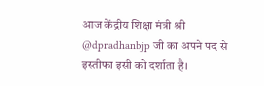आज केंद्रीय शिक्षा मंत्री श्री @dpradhanbjp जी का अपने पद से इस्तीफा इसी को दर्शाता है।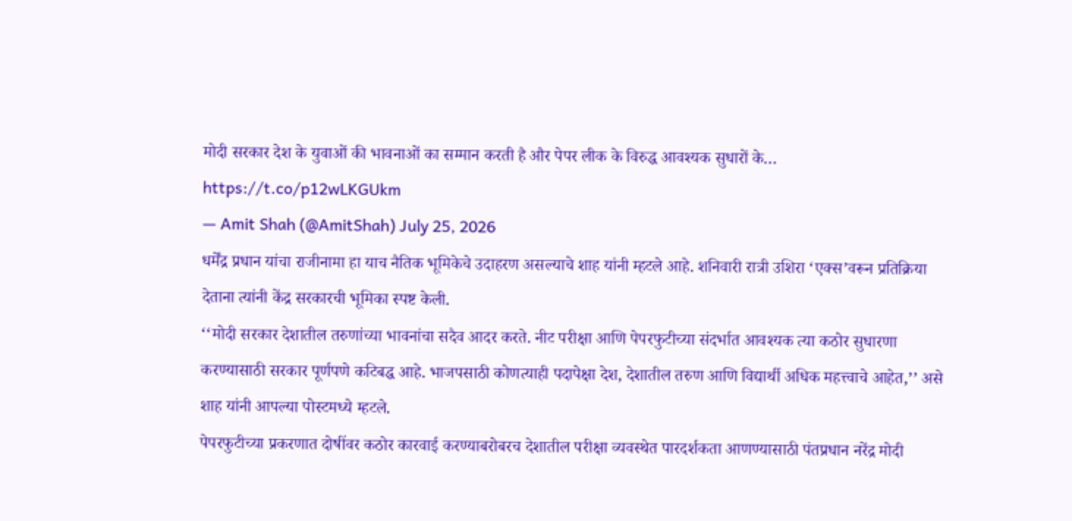मोदी सरकार देश के युवाओं की भावनाओं का सम्मान करती है और पेपर लीक के विरुद्ध आवश्यक सुधारों के… https://t.co/p12wLKGUkm
— Amit Shah (@AmitShah) July 25, 2026
धर्मेंद्र प्रधान यांचा राजीनामा हा याच नैतिक भूमिकेचे उदाहरण असल्याचे शाह यांनी म्हटले आहे. शनिवारी रात्री उशिरा ‘एक्स’वरून प्रतिक्रिया देताना त्यांनी केंद्र सरकारची भूमिका स्पष्ट केली.
‘‘मोदी सरकार देशातील तरुणांच्या भावनांचा सदैव आदर करते. नीट परीक्षा आणि पेपरफुटीच्या संदर्भात आवश्यक त्या कठोर सुधारणा करण्यासाठी सरकार पूर्णपणे कटिबद्ध आहे. भाजपसाठी कोणत्याही पदापेक्षा देश, देशातील तरुण आणि विद्यार्थी अधिक महत्त्वाचे आहेत,’’ असे शाह यांनी आपल्या पोस्टमध्ये म्हटले.
पेपरफुटीच्या प्रकरणात दोषींवर कठोर कारवाई करण्याबरोबरच देशातील परीक्षा व्यवस्थेत पारदर्शकता आणण्यासाठी पंतप्रधान नरेंद्र मोदी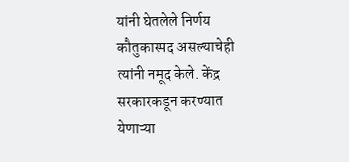यांनी घेतलेले निर्णय कौतुकास्पद असल्याचेही त्यांनी नमूद केले. केंद्र सरकारकडून करण्यात येणाऱ्या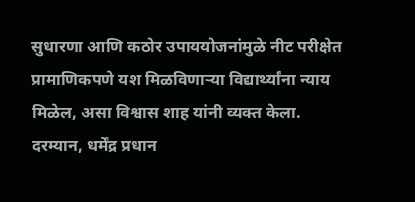सुधारणा आणि कठोर उपाययोजनांमुळे नीट परीक्षेत प्रामाणिकपणे यश मिळविणाऱ्या विद्यार्थ्यांना न्याय मिळेल, असा विश्वास शाह यांनी व्यक्त केला.
दरम्यान, धर्मेंद्र प्रधान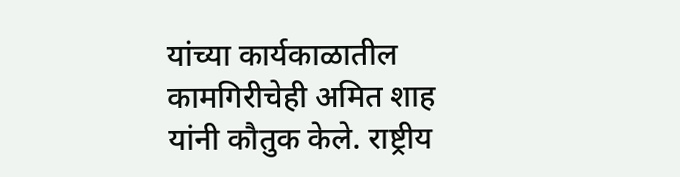यांच्या कार्यकाळातील कामगिरीचेही अमित शाह यांनी कौतुक केले. राष्ट्रीय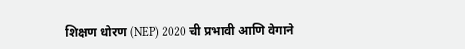शिक्षण धोरण (NEP) 2020 ची प्रभावी आणि वेगाने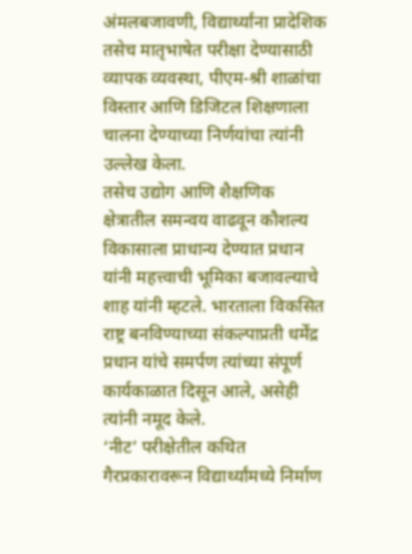अंमलबजावणी, विद्यार्थ्यांना प्रादेशिक तसेच मातृभाषेत परीक्षा देण्यासाठी व्यापक व्यवस्था, पीएम-श्री शाळांचा विस्तार आणि डिजिटल शिक्षणाला चालना देण्याच्या निर्णयांचा त्यांनी उल्लेख केला.
तसेच उद्योग आणि शैक्षणिक क्षेत्रातील समन्वय वाढवून कौशल्य विकासाला प्राधान्य देण्यात प्रधान यांनी महत्त्वाची भूमिका बजावल्याचे शाह यांनी म्हटले. भारताला विकसित राष्ट्र बनविण्याच्या संकल्पाप्रती धर्मेंद्र प्रधान यांचे समर्पण त्यांच्या संपूर्ण कार्यकाळात दिसून आले, असेही त्यांनी नमूद केले.
‘नीट’ परीक्षेतील कथित गैरप्रकारावरून विद्यार्थ्यांमध्ये निर्माण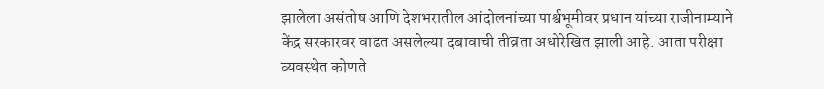झालेला असंतोष आणि देशभरातील आंदोलनांच्या पार्श्वभूमीवर प्रधान यांच्या राजीनाम्याने केंद्र सरकारवर वाढत असलेल्या दबावाची तीव्रता अधोरेखित झाली आहे. आता परीक्षा व्यवस्थेत कोणते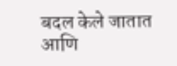बदल केले जातात आणि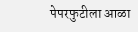पेपरफुटीला आळा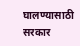घालण्यासाठी सरकार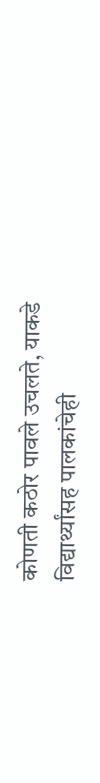कोणती कठोर पावले उचलते, याकडे विद्यार्थ्यांसह पालकांचेही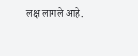लक्ष लागले आहे.